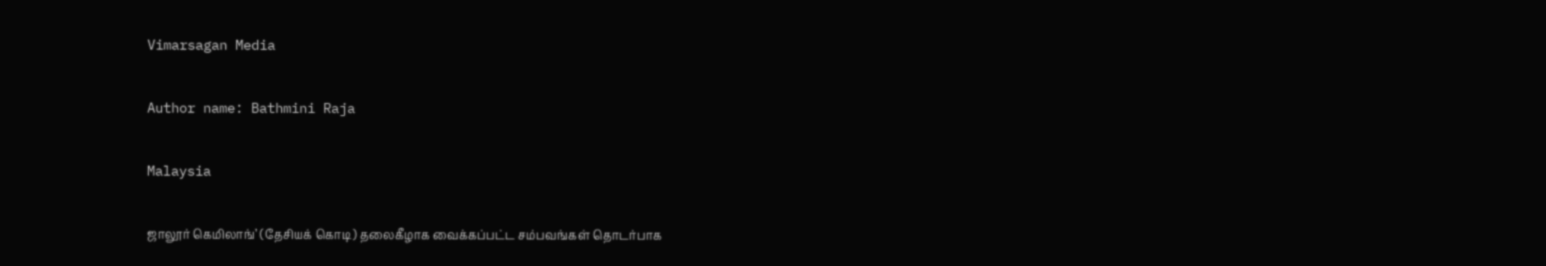Vimarsagan Media

Author name: Bathmini Raja

Malaysia

ஜாலூர் கெமிலாங்’ (தேசியக் கொடி) தலைகீழாக வைக்கப்பட்ட சம்பவங்கள் தொடர்பாக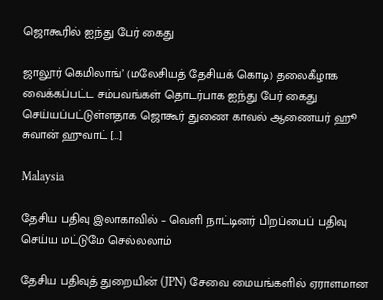ஜொகூரில் ஐந்து பேர் கைது

ஜாலூர் கெமிலாங்’ (மலேசியத் தேசியக் கொடி) தலைகீழாக வைக்கப்பட்ட சம்பவங்கள் தொடர்பாக ஐந்து பேர் கைது செய்யப்பட்டுள்ளதாக ஜொகூர் துணை காவல் ஆணையர் ஹூ சுவான் ஹுவாட் […]

Malaysia

தேசிய பதிவு இலாகாவில் – வெளி நாட்டினர் பிறப்பைப் பதிவு செய்ய மட்டுமே செல்லலாம்

தேசிய பதிவுத் துறையின் (JPN) சேவை மையங்களில் ஏராளமான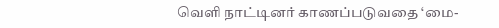வெளி நாட்டினர் காணப்படுவதை ‘மை-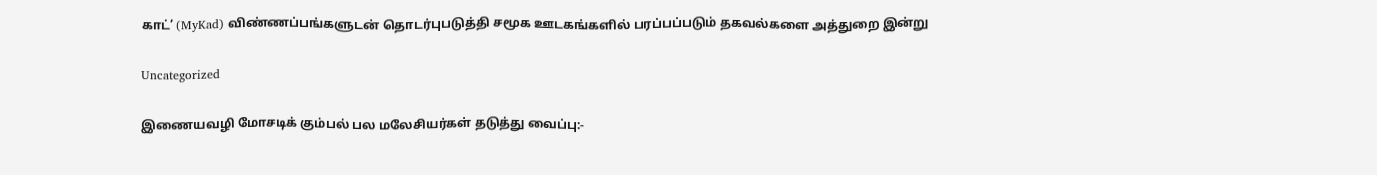காட்’ (MyKad) விண்ணப்பங்களுடன் தொடர்புபடுத்தி சமூக ஊடகங்களில் பரப்பப்படும் தகவல்களை அத்துறை இன்று

Uncategorized

இணையவழி மோசடிக் கும்பல் பல மலேசியர்கள் தடுத்து வைப்பு:-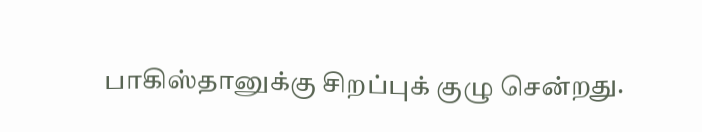பாகிஸ்தானுக்கு சிறப்புக் குழு சென்றது.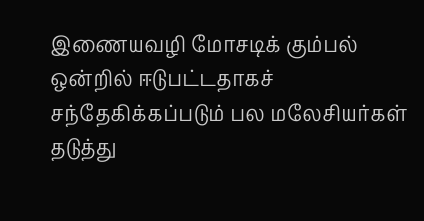இணையவழி மோசடிக் கும்பல் ஒன்றில் ஈடுபட்டதாகச் சந்தேகிக்கப்படும் பல மலேசியர்கள் தடுத்து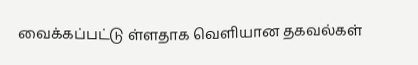வைக்கப்பட்டு ள்ளதாக வெளியான தகவல்கள்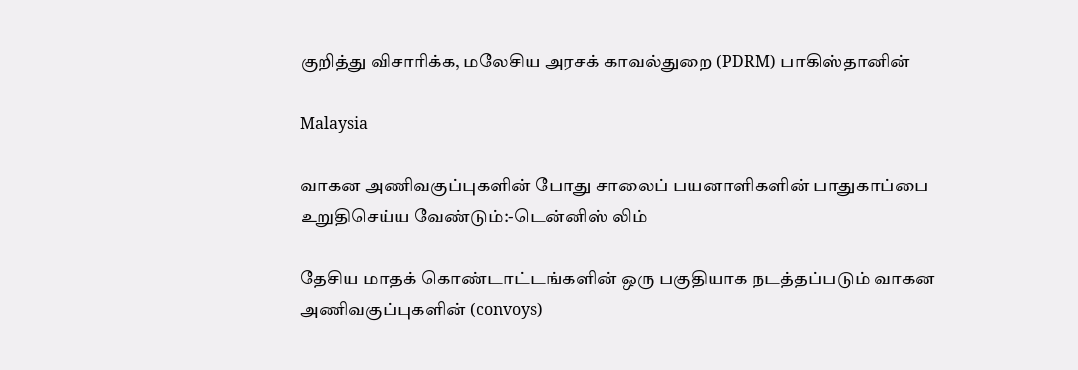குறித்து விசாரிக்க, மலேசிய அரசக் காவல்துறை (PDRM) பாகிஸ்தானின்

Malaysia

வாகன அணிவகுப்புகளின் போது சாலைப் பயனாளிகளின் பாதுகாப்பை உறுதிசெய்ய வேண்டும்:-டென்னிஸ் லிம்

தேசிய மாதக் கொண்டாட்டங்களின் ஒரு பகுதியாக நடத்தப்படும் வாகன அணிவகுப்புகளின் (convoys)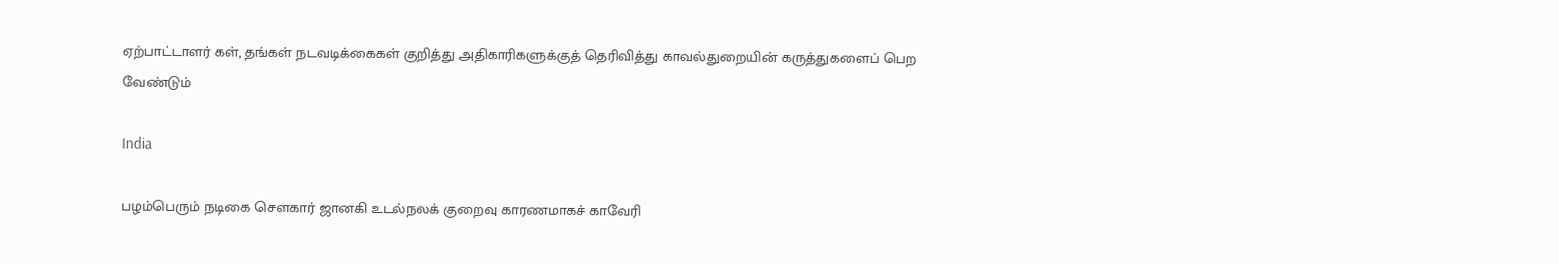ஏற்பாட்டாளர் கள், தங்கள் நடவடிக்கைகள் குறித்து அதிகாரிகளுக்குத் தெரிவித்து காவல்துறையின் கருத்துகளைப் பெற வேண்டும்

India

பழம்பெரும் நடிகை சௌகார் ஜானகி உடல்நலக் குறைவு காரணமாகச் காவேரி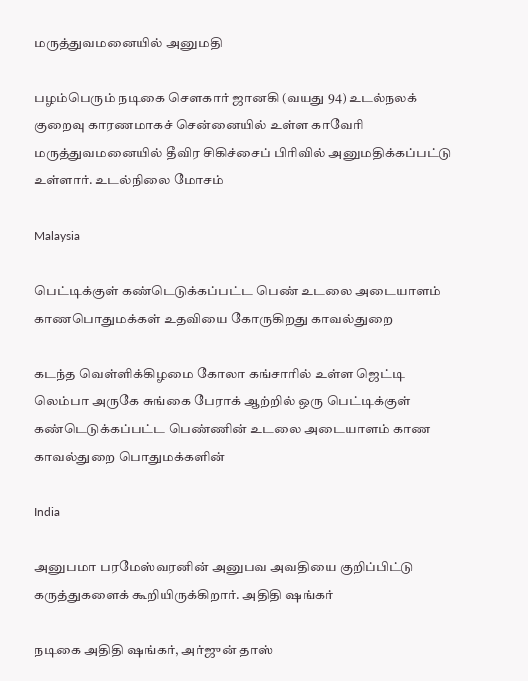மருத்துவமனையில் அனுமதி

பழம்பெரும் நடிகை சௌகார் ஜானகி (வயது 94) உடல்நலக் குறைவு காரணமாகச் சென்னையில் உள்ள காவேரி மருத்துவமனையில் தீவிர சிகிச்சைப் பிரிவில் அனுமதிக்கப்பட்டு உள்ளார். உடல்நிலை மோசம்

Malaysia

பெட்டிக்குள் கண்டெடுக்கப்பட்ட பெண் உடலை அடையாளம் காணபொதுமக்கள் உதவியை கோருகிறது காவல்துறை

கடந்த வெள்ளிக்கிழமை கோலா கங்சாரில் உள்ள ஜெட்டி லெம்பா அருகே சுங்கை பேராக் ஆற்றில் ஒரு பெட்டிக்குள் கண்டெடுக்கப்பட்ட பெண்ணின் உடலை அடையாளம் காண காவல்துறை பொதுமக்களின்

India

அனுபமா பரமேஸ்வரனின் அனுபவ அவதியை குறிப்பிட்டு கருத்துகளைக் கூறியிருக்கிறார். அதிதி ஷங்கர்

நடிகை அதிதி ஷங்கர், அர்ஜுன் தாஸ்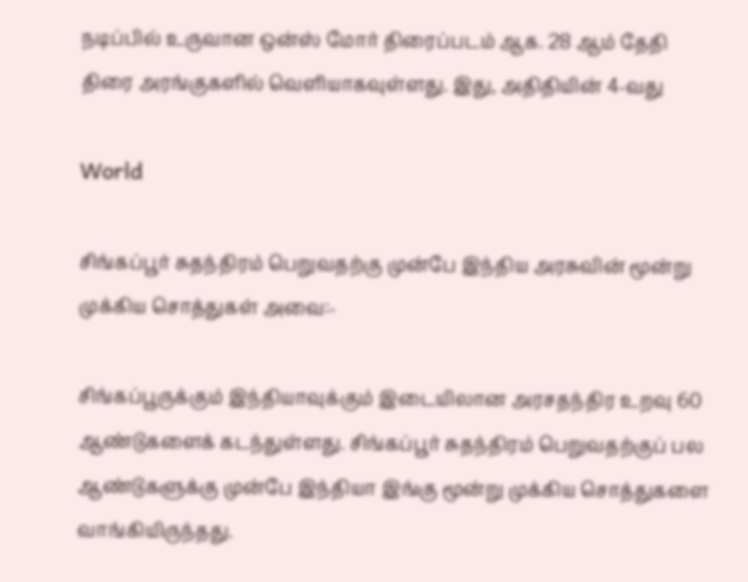நடிப்பில் உருவான ஒன்ஸ் மோர் திரைப்படம் ஆக. 28 ஆம் தேதி திரை அரங்குகளில் வெளியாகவுள்ளது. இது, அதிதியின் 4-வது

World

சிங்கப்பூர் சுதந்திரம் பெறுவதற்கு முன்பே இந்திய அரசுவின் மூன்று முக்கிய சொத்துகள் அவை:-

சிங்கப்பூருக்கும் இந்தியாவுக்கும் இடையிலான அரசதந்திர உறவு 60 ஆண்டுகளைக் கடந்துள்ளது. சிங்கப்பூர் சுதந்திரம் பெறுவதற்குப் பல ஆண்டுகளுக்கு முன்பே இந்தியா இங்கு மூன்று முக்கிய சொத்துகளை வாங்கியிருந்தது.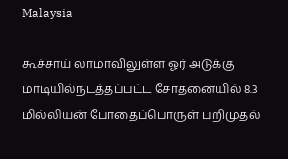Malaysia

கூச்சாய் லாமாவிலுள்ள ஓர் அடுக்கு மாடியில்நடத்தப்பட்ட சோதனையில் 8.3 மில்லியன் போதைப்பொருள் பறிமுதல்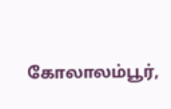கோலாலம்பூர்,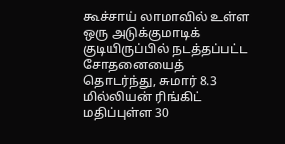கூச்சாய் லாமாவில் உள்ள ஒரு அடுக்குமாடிக் குடியிருப்பில் நடத்தப்பட்ட சோதனையைத் தொடர்ந்து, சுமார் 8.3 மில்லியன் ரிங்கிட் மதிப்புள்ள 30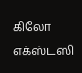கிலோ எக்ஸ்டஸி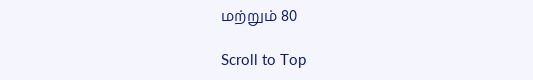மற்றும் 80

Scroll to Top